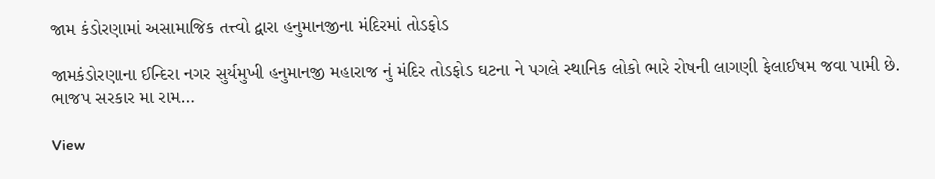જામ કંડોરણામાં અસામાજિક તત્ત્વો દ્વારા હનુમાનજીના મંદિરમાં તોડફોડ

જામકંડોરણાના ઈન્દિરા નગર સુર્યમુખી હનુમાનજી મહારાજ નું મંદિર તોડફોડ ઘટના ને પગલે સ્થાનિક લોકો ભારે રોષની લાગણી ફેલાઈષમ જવા પામી છે. ભાજપ સરકાર મા રામ…

View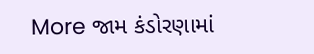More જામ કંડોરણામાં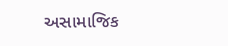અસામાજિક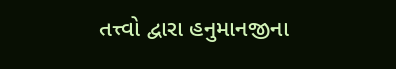તત્ત્વો દ્વારા હનુમાનજીના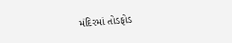મંદિરમાં તોડફોડ